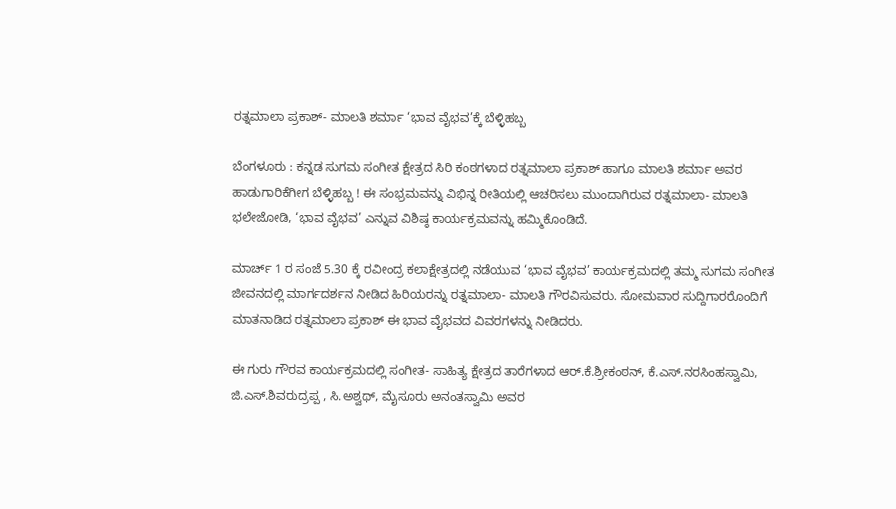ರತ್ನಮಾಲಾ ಪ್ರಕಾಶ್‌- ಮಾಲತಿ ಶರ್ಮಾ ‘ಭಾವ ವೈಭವ’ಕ್ಕೆ ಬೆಳ್ಳಿಹಬ್ಬ

ಬೆಂಗಳೂರು : ಕನ್ನಡ ಸುಗಮ ಸಂಗೀತ ಕ್ಷೇತ್ರದ ಸಿರಿ ಕಂಠಗಳಾದ ರತ್ನಮಾಲಾ ಪ್ರಕಾಶ್‌ ಹಾಗೂ ಮಾಲತಿ ಶರ್ಮಾ ಅವರ ಹಾಡುಗಾರಿಕೆಗೀಗ ಬೆಳ್ಳಿಹಬ್ಬ ! ಈ ಸಂಭ್ರಮವನ್ನು ವಿಭಿನ್ನ ರೀತಿಯಲ್ಲಿ ಆಚರಿಸಲು ಮುಂದಾಗಿರುವ ರತ್ನಮಾಲಾ- ಮಾಲತಿ ಭಲೇಜೋಡಿ, ‘ಭಾವ ವೈಭವ’ ಎನ್ನುವ ವಿಶಿಷ್ಠ ಕಾರ್ಯಕ್ರಮವನ್ನು ಹಮ್ಮಿಕೊಂಡಿದೆ.

ಮಾರ್ಚ್‌ 1 ರ ಸಂಜೆ 5.30 ಕ್ಕೆ ರವೀಂದ್ರ ಕಲಾಕ್ಷೇತ್ರದಲ್ಲಿ ನಡೆಯುವ ‘ಭಾವ ವೈಭವ’ ಕಾರ್ಯಕ್ರಮದಲ್ಲಿ ತಮ್ಮ ಸುಗಮ ಸಂಗೀತ ಜೀವನದಲ್ಲಿ ಮಾರ್ಗದರ್ಶನ ನೀಡಿದ ಹಿರಿಯರನ್ನು ರತ್ನಮಾಲಾ- ಮಾಲತಿ ಗೌರವಿಸುವರು. ಸೋಮವಾರ ಸುದ್ದಿಗಾರರೊಂದಿಗೆ ಮಾತನಾಡಿದ ರತ್ನಮಾಲಾ ಪ್ರಕಾಶ್‌ ಈ ಭಾವ ವೈಭವದ ವಿವರಗಳನ್ನು ನೀಡಿದರು.

ಈ ಗುರು ಗೌರವ ಕಾರ್ಯಕ್ರಮದಲ್ಲಿ ಸಂಗೀತ- ಸಾಹಿತ್ಯ ಕ್ಷೇತ್ರದ ತಾರೆಗಳಾದ ಆರ್‌.ಕೆ.ಶ್ರೀಕಂಠನ್‌, ಕೆ.ಎಸ್‌.ನರಸಿಂಹಸ್ವಾಮಿ, ಜಿ.ಎಸ್‌.ಶಿವರುದ್ರಪ್ಪ , ಸಿ.ಅಶ್ವಥ್‌, ಮೈಸೂರು ಅನಂತಸ್ವಾಮಿ ಅವರ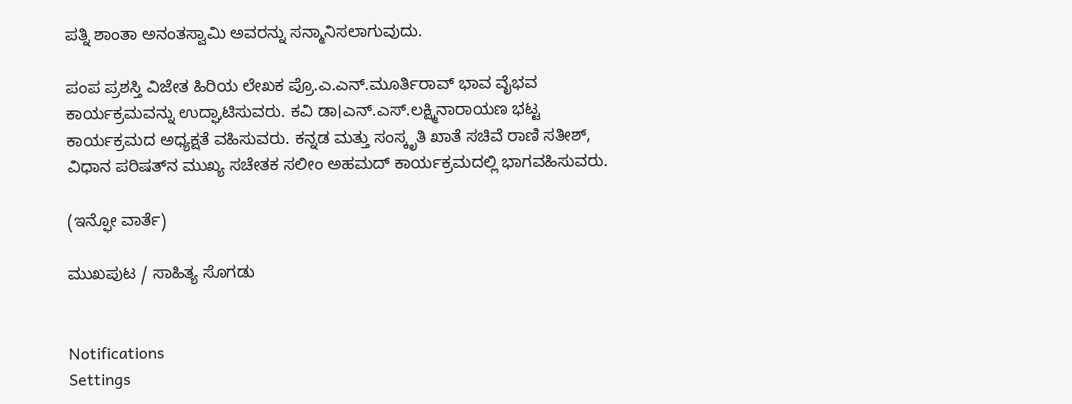ಪತ್ನಿ ಶಾಂತಾ ಅನಂತಸ್ವಾಮಿ ಅವರನ್ನು ಸನ್ಮಾನಿಸಲಾಗುವುದು.

ಪಂಪ ಪ್ರಶಸ್ತಿ ವಿಜೇತ ಹಿರಿಯ ಲೇಖಕ ಪ್ರೊ.ಎ.ಎನ್‌.ಮೂರ್ತಿರಾವ್‌ ಭಾವ ವೈಭವ ಕಾರ್ಯಕ್ರಮವನ್ನು ಉದ್ಘಾಟಿಸುವರು. ಕವಿ ಡಾ।ಎನ್‌.ಎಸ್‌.ಲಕ್ಷ್ಮಿನಾರಾಯಣ ಭಟ್ಟ ಕಾರ್ಯಕ್ರಮದ ಅಧ್ಯಕ್ಷತೆ ವಹಿಸುವರು. ಕನ್ನಡ ಮತ್ತು ಸಂಸ್ಕೃತಿ ಖಾತೆ ಸಚಿವೆ ರಾಣಿ ಸತೀಶ್‌, ವಿಧಾನ ಪರಿಷತ್‌ನ ಮುಖ್ಯ ಸಚೇತಕ ಸಲೀಂ ಅಹಮದ್‌ ಕಾರ್ಯಕ್ರಮದಲ್ಲಿ ಭಾಗವಹಿಸುವರು.

(ಇನ್ಫೋ ವಾರ್ತೆ)

ಮುಖಪುಟ / ಸಾಹಿತ್ಯ ಸೊಗಡು


Notifications
Settings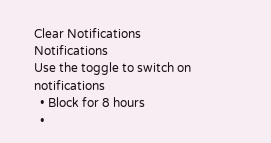Clear Notifications
Notifications
Use the toggle to switch on notifications
  • Block for 8 hours
  •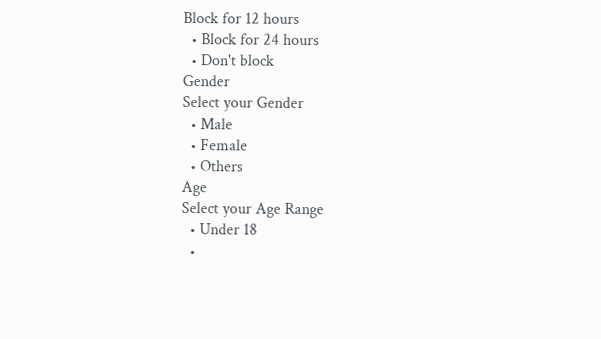Block for 12 hours
  • Block for 24 hours
  • Don't block
Gender
Select your Gender
  • Male
  • Female
  • Others
Age
Select your Age Range
  • Under 18
  •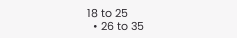18 to 25
  • 26 to 35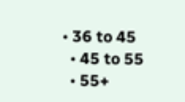• 36 to 45
  • 45 to 55
  • 55+